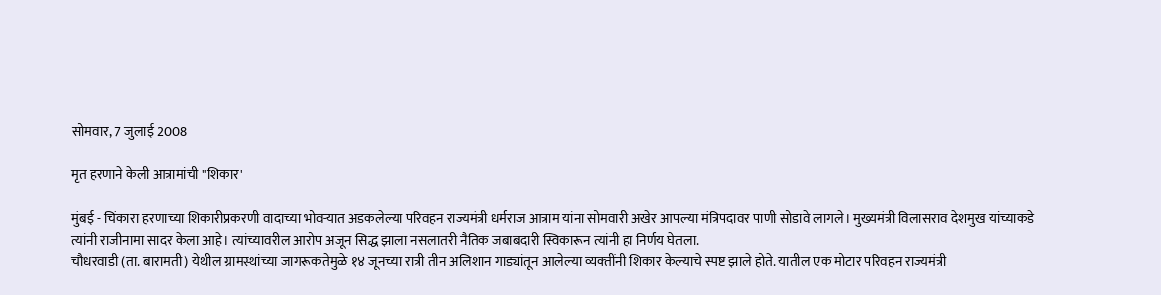सोमवार, 7 जुलाई 2008

मृत हरणाने केली आत्रामांची "शिकार'

मुंबई - चिंकारा हरणाच्या शिकारीप्रकरणी वादाच्या भोवऱ्यात अडकलेल्या परिवहन राज्यमंत्री धर्मराज आत्राम यांना सोमवारी अखेर आपल्या मंत्रिपदावर पाणी सोडावे लागले। मुख्यमंत्री विलासराव देशमुख यांच्याकडे त्यांनी राजीनामा सादर केला आहे। त्यांच्यावरील आरोप अजून सिद्ध झाला नसलातरी नैतिक जबाबदारी स्विकारून त्यांनी हा निर्णय घेतला.
चौधरवाडी (ता. बारामती) येथील ग्रामस्थांच्या जागरूकतेमुळे १४ जूनच्या रात्री तीन अलिशान गाड्यांतून आलेल्या व्यक्‍तींनी शिकार केल्याचे स्पष्ट झाले होते. यातील एक मोटार परिवहन राज्यमंत्री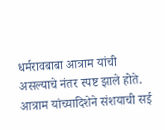धर्मरावबाबा आत्राम यांची असल्याचे नंतर स्पष्ट झाले होते.
आत्राम यांच्यादिशेने संशयाची सई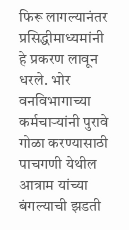फिरू लागल्यानंतर प्रसिद्धीमाध्यमांनी हे प्रकरण लावून धरले. भोर वनविभागाच्या कर्मचाऱ्यांनी पुरावे गोळा करण्यासाठी पाचगणी येथील आत्राम यांच्या बंगल्याची झडती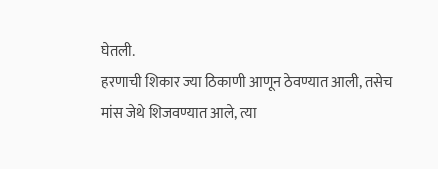घेतली.
हरणाची शिकार ज्या ठिकाणी आणून ठेवण्यात आली, तसेच मांस जेथे शिजवण्यात आले, त्या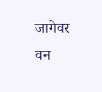जागेवर वन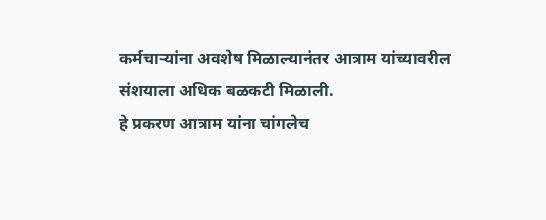कर्मचाऱ्यांना अवशेष मिळाल्यानंतर आत्राम यांच्यावरील संशयाला अधिक बळकटी मिळाली.
हे प्रकरण आत्राम यांना चांगलेच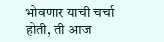भोवणार याची चर्चा होती, ती आज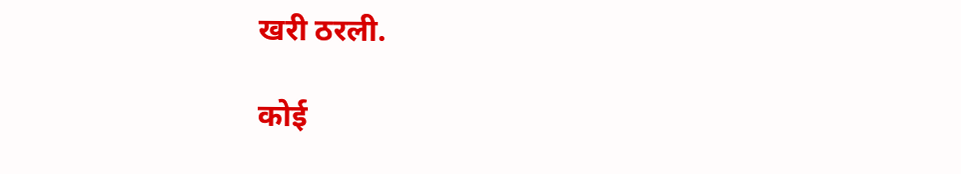खरी ठरली.

कोई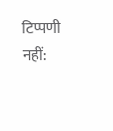टिप्पणी नहीं: